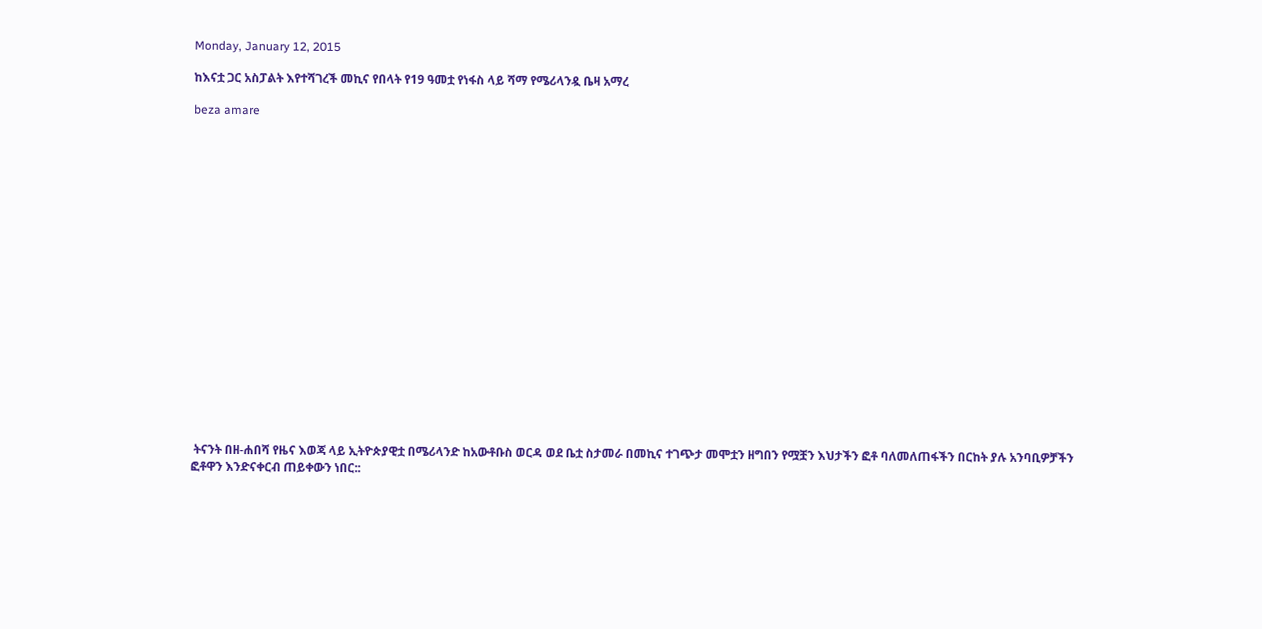Monday, January 12, 2015

ከእናቷ ጋር አስፓልት እየተሻገረች መኪና የበላት የ19 ዓመቷ የነፋስ ላይ ሻማ የሜሪላንዷ ቤዛ አማረ

beza amare




















 ትናንት በዘ-ሐበሻ የዜና እወጃ ላይ ኢትዮጵያዊቷ በሜሪላንድ ከአውቶቡስ ወርዳ ወደ ቤቷ ስታመራ በመኪና ተገጭታ መሞቷን ዘግበን የሟቿን እህታችን ፎቶ ባለመለጠፋችን በርከት ያሉ አንባቢዎቻችን ፎቶዋን እንድናቀርብ ጠይቀውን ነበር::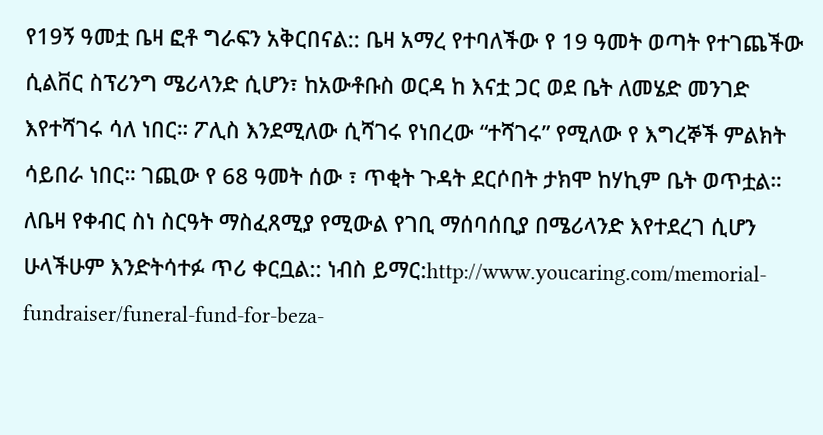የ19ኝ ዓመቷ ቤዛ ፎቶ ግራፍን አቅርበናል:: ቤዛ አማረ የተባለችው የ 19 ዓመት ወጣት የተገጨችው ሲልቨር ስፕሪንግ ሜሪላንድ ሲሆን፣ ከአውቶቡስ ወርዳ ከ እናቷ ጋር ወደ ቤት ለመሄድ መንገድ እየተሻገሩ ሳለ ነበር። ፖሊስ እንደሚለው ሲሻገሩ የነበረው “ተሻገሩ” የሚለው የ እግረኞች ምልክት ሳይበራ ነበር። ገጪው የ 68 ዓመት ሰው ፣ ጥቂት ጉዳት ደርሶበት ታክሞ ከሃኪም ቤት ወጥቷል።
ለቤዛ የቀብር ስነ ስርዓት ማስፈጸሚያ የሚውል የገቢ ማሰባሰቢያ በሜሪላንድ እየተደረገ ሲሆን ሁላችሁም እንድትሳተፉ ጥሪ ቀርቧል:: ነብስ ይማር:http://www.youcaring.com/memorial-fundraiser/funeral-fund-for-beza-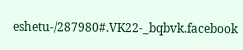eshetu-/287980#.VK22-_bqbvk.facebook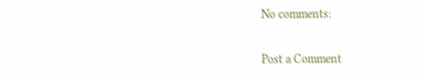No comments:

Post a Comment